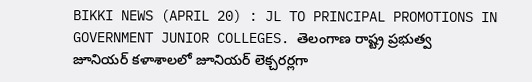BIKKI NEWS (APRIL 20) : JL TO PRINCIPAL PROMOTIONS IN GOVERNMENT JUNIOR COLLEGES. తెలంగాణ రాష్ట్ర ప్రభుత్వ జూనియర్ కళాశాలలో జూనియర్ లెక్చరర్లగా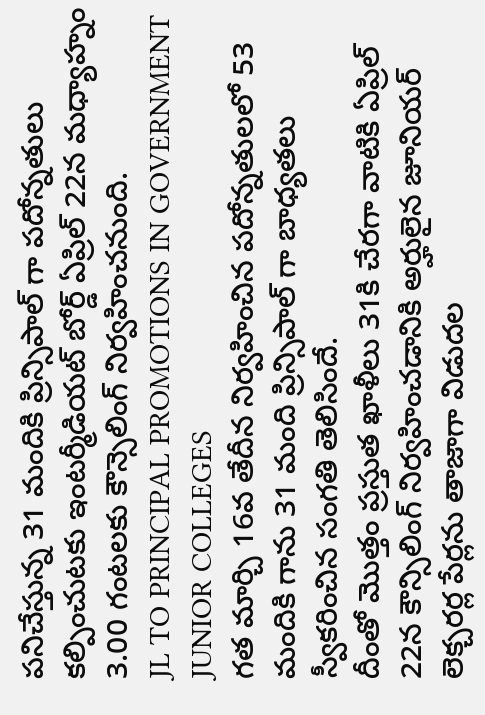పనిచేస్తున్న 31 మందికి ప్రిన్సిపాల్ గా పదోన్నతులు కల్పించుటకు ఇంటర్మీడియట్ బోర్డ్ ఏప్రిల్ 22న మధ్యాహ్నం 3.00 గంటలకు కౌన్సెలింగ్ నిర్వహించనుంది.
JL TO PRINCIPAL PROMOTIONS IN GOVERNMENT JUNIOR COLLEGES
గత మార్చి 16వ తేదీన నిర్వహించిన పదోన్నతులలో 53 మందికి గాను 31 మంది ప్రిన్సిపాల్ గా బాధ్యతలు స్వీకరించిన సంగతి తెలిసిందే.
దీంతో మొత్తం ప్రస్తుత ఖాళీలు 31కి చేరగా వాటికి ఏప్రిల్ 22న కౌన్సిలింగ్ నిర్వహించడానికి అర్హులైన జూనియర్ లెక్చరర్ల పేర్లను తాజాగా విడుదల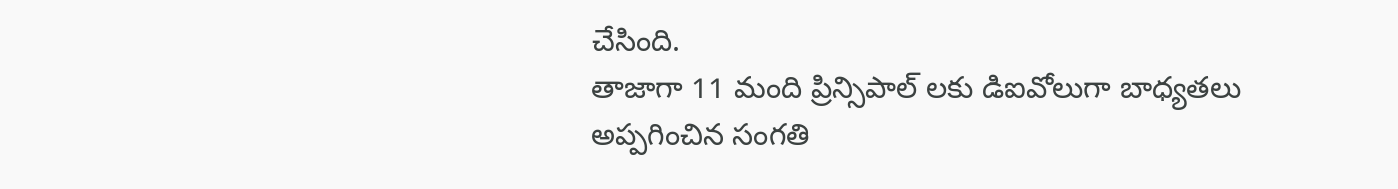చేసింది.
తాజాగా 11 మంది ప్రిన్సిపాల్ లకు డిఐవోలుగా బాధ్యతలు అప్పగించిన సంగతి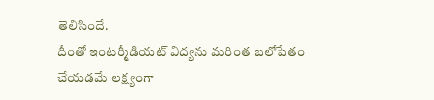తెలిసిందే.
దీంతో ఇంటర్మీడియట్ విద్యను మరింత బలోపేతం చేయడమే లక్ష్యంగా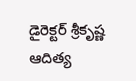డైరెక్టర్ శ్రీకృష్ణ ఆదిత్య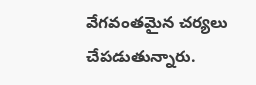వేగవంతమైన చర్యలు చేపడుతున్నారు.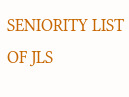SENIORITY LIST OF JLS